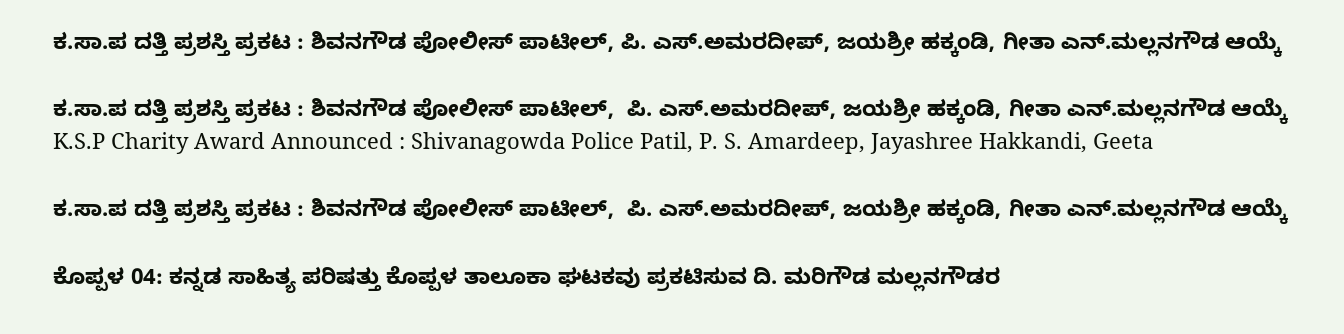ಕ.ಸಾ.ಪ ದತ್ತಿ ಪ್ರಶಸ್ತಿ ಪ್ರಕಟ : ಶಿವನಗೌಡ ಪೋಲೀಸ್ ಪಾಟೀಲ್, ಪಿ. ಎಸ್‌.ಅಮರದೀಪ್, ಜಯಶ್ರೀ ಹಕ್ಕಂಡಿ, ಗೀತಾ ಎನ್‌.ಮಲ್ಲನಗೌಡ ಆಯ್ಕೆ

ಕ.ಸಾ.ಪ ದತ್ತಿ ಪ್ರಶಸ್ತಿ ಪ್ರಕಟ : ಶಿವನಗೌಡ ಪೋಲೀಸ್ ಪಾಟೀಲ್,  ಪಿ. ಎಸ್‌.ಅಮರದೀಪ್, ಜಯಶ್ರೀ ಹಕ್ಕಂಡಿ, ಗೀತಾ ಎನ್‌.ಮಲ್ಲನಗೌಡ ಆಯ್ಕೆ  K.S.P Charity Award Announced : Shivanagowda Police Patil, P. S. Amardeep, Jayashree Hakkandi, Geeta

ಕ.ಸಾ.ಪ ದತ್ತಿ ಪ್ರಶಸ್ತಿ ಪ್ರಕಟ : ಶಿವನಗೌಡ ಪೋಲೀಸ್ ಪಾಟೀಲ್,  ಪಿ. ಎಸ್‌.ಅಮರದೀಪ್, ಜಯಶ್ರೀ ಹಕ್ಕಂಡಿ, ಗೀತಾ ಎನ್‌.ಮಲ್ಲನಗೌಡ ಆಯ್ಕೆ

ಕೊಪ್ಪಳ 04: ಕನ್ನಡ ಸಾಹಿತ್ಯ ಪರಿಷತ್ತು ಕೊಪ್ಪಳ ತಾಲೂಕಾ ಘಟಕವು ಪ್ರಕಟಿಸುವ ದಿ. ಮರಿಗೌಡ ಮಲ್ಲನಗೌಡರ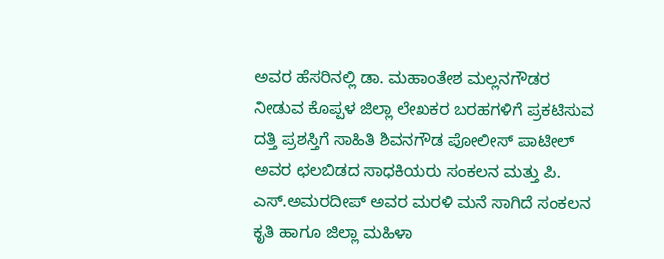ಅವರ ಹೆಸರಿನಲ್ಲಿ ಡಾ. ಮಹಾಂತೇಶ ಮಲ್ಲನಗೌಡರ ನೀಡುವ ಕೊಪ್ಪಳ ಜಿಲ್ಲಾ ಲೇಖಕರ ಬರಹಗಳಿಗೆ ಪ್ರಕಟಿಸುವ ದತ್ತಿ ಪ್ರಶಸ್ತಿಗೆ ಸಾಹಿತಿ ಶಿವನಗೌಡ ಪೋಲೀಸ್ ಪಾಟೀಲ್  ಅವರ ಛಲಬಿಡದ ಸಾಧಕಿಯರು ಸಂಕಲನ ಮತ್ತು ಪಿ. ಎಸ್‌.ಅಮರದೀಪ್ ಅವರ ಮರಳಿ ಮನೆ ಸಾಗಿದೆ ಸಂಕಲನ ಕೃತಿ ಹಾಗೂ ಜಿಲ್ಲಾ ಮಹಿಳಾ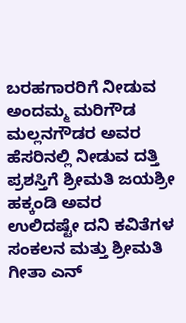ಬರಹಗಾರರಿಗೆ ನೀಡುವ ಅಂದಮ್ಮ ಮರಿಗೌಡ ಮಲ್ಲನಗೌಡರ ಅವರ ಹೆಸರಿನಲ್ಲಿ ನೀಡುವ ದತ್ತಿ ಪ್ರಶಸ್ತಿಗೆ ಶ್ರೀಮತಿ ಜಯಶ್ರೀ ಹಕ್ಕಂಡಿ ಅವರ ಉಲಿದಷ್ಟೇ ದನಿ ಕವಿತೆಗಳ ಸಂಕಲನ ಮತ್ತು ಶ್ರೀಮತಿ ಗೀತಾ ಎನ್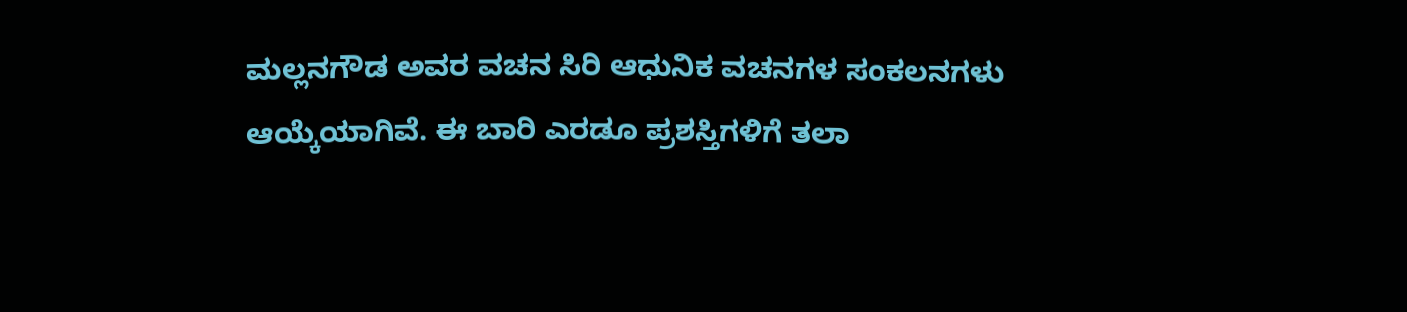ಮಲ್ಲನಗೌಡ ಅವರ ವಚನ ಸಿರಿ ಆಧುನಿಕ ವಚನಗಳ ಸಂಕಲನಗಳು ಆಯ್ಕೆಯಾಗಿವೆ. ಈ ಬಾರಿ ಎರಡೂ ಪ್ರಶಸ್ತಿಗಳಿಗೆ ತಲಾ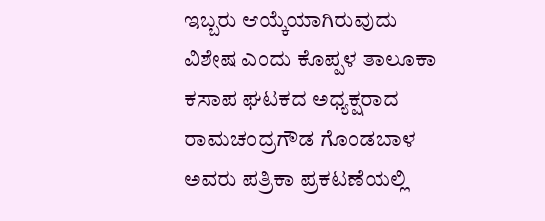ಇಬ್ಬರು ಆಯ್ಕೆಯಾಗಿರುವುದು ವಿಶೇಷ ಎಂದು ಕೊಪ್ಪಳ ತಾಲೂಕಾ ಕಸಾಪ ಘಟಕದ ಅಧ್ಯಕ್ಷರಾದ ರಾಮಚಂದ್ರಗೌಡ ಗೊಂಡಬಾಳ ಅವರು ಪತ್ರಿಕಾ ಪ್ರಕಟಣೆಯಲ್ಲಿ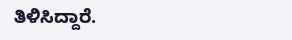ತಿಳಿಸಿದ್ದಾರೆ.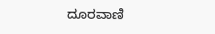ದೂರವಾಣಿ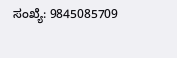ಸಂಖ್ಯೆ: 9845085709